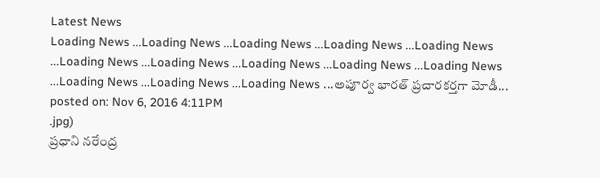Latest News
Loading News ...Loading News ...Loading News ...Loading News ...Loading News ...Loading News ...Loading News ...Loading News ...Loading News ...Loading News ...Loading News ...Loading News ...Loading News ...అపూర్వ భారత్ ప్రచారకర్తగా మోడీ...
posted on: Nov 6, 2016 4:11PM
.jpg)
ప్రధాని నరేంద్ర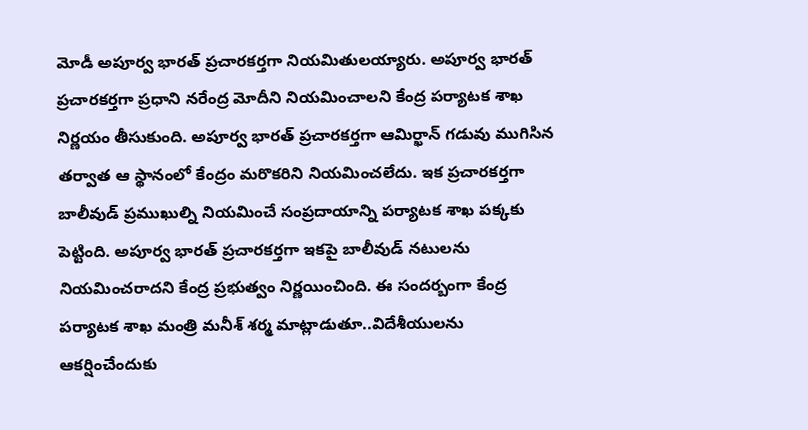మోడీ అపూర్వ భారత్ ప్రచారకర్తగా నియమితులయ్యారు. అపూర్వ భారత్ ప్రచారకర్తగా ప్రధాని నరేంద్ర మోదీని నియమించాలని కేంద్ర పర్యాటక శాఖ నిర్ణయం తీసుకుంది. అపూర్వ భారత్ ప్రచారకర్తగా ఆమిర్ఖాన్ గడువు ముగిసిన తర్వాత ఆ స్థానంలో కేంద్రం మరొకరిని నియమించలేదు. ఇక ప్రచారకర్తగా బాలీవుడ్ ప్రముఖుల్ని నియమించే సంప్రదాయాన్ని పర్యాటక శాఖ పక్కకు పెట్టింది. అపూర్వ భారత్ ప్రచారకర్తగా ఇకపై బాలీవుడ్ నటులను నియమించరాదని కేంద్ర ప్రభుత్వం నిర్ణయించింది. ఈ సందర్బంగా కేంద్ర పర్యాటక శాఖ మంత్రి మనీశ్ శర్మ మాట్లాడుతూ..విదేశీయులను ఆకర్షించేందుకు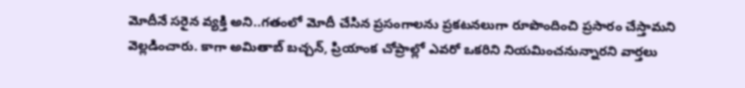మోదీనే సరైన వ్యక్తి అని..గతంలో మోదీ చేసిన ప్రసంగాలను ప్రకటనలుగా రూపొందించి ప్రసారం చేస్తామని వెల్లడించారు. కాగా అమితాబ్ బచ్చన్, ప్రియాంక చోప్రాల్లో ఎవరో ఒకరిని నియమించనున్నారని వార్తలు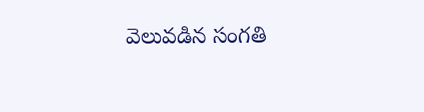వెలువడిన సంగతి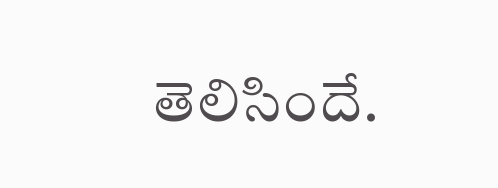తెలిసిందే.